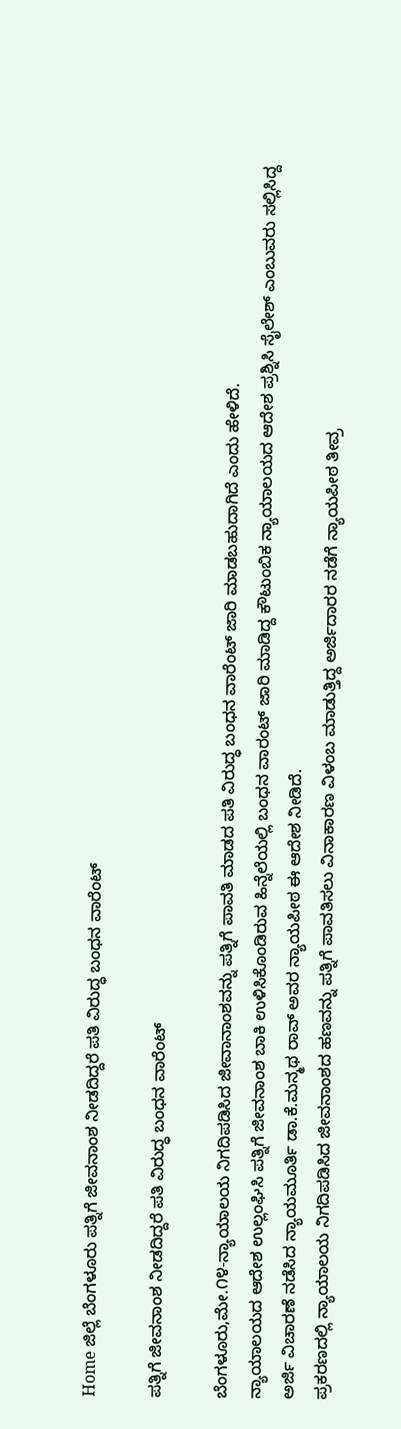Home ಜಿಲ್ಲೆ ಬೆಂಗಳೂರು ಪತ್ನಿಗೆ ಜೀವನಾಂಶ ನೀಡದಿದ್ದರೆ ಪತಿ ವಿರುದ್ಧ ಬಂಧನ ವಾರೆಂಟ್

ಪತ್ನಿಗೆ ಜೀವನಾಂಶ ನೀಡದಿದ್ದರೆ ಪತಿ ವಿರುದ್ಧ ಬಂಧನ ವಾರೆಂಟ್

ಬೆಂಗಳೂರು,ಮೇ.೧೪-ನ್ಯಾಯಾಲಯ ನಿಗದಿಪಡಿಸಿದ ಜೀವಾನಾಂಶವನ್ನು ಪತ್ನಿಗೆ ಪಾವತಿ ಮಾಡದ ಪತಿ ವಿರುದ್ಧ ಬಂಧನ ವಾರೆಂಟ್ ಜಾರಿ ಮಾಡಬಹುದಾಗಿದೆ ಎಂದು ಹೇಳಿದೆ.
ನ್ಯಾಯಾಲಯದ ಆದೇಶ ಉಲ್ಲಂಘಿಸಿ ಪತ್ನಿಗೆ ಜೀವನಾಂಶ ಬಾಕಿ ಉಳಿಸಿಕೊಂಡಿರುವ ಹಿನ್ನೆಲೆಯಲ್ಲಿ ಬಂಧನ ವಾರಂಟ್ ಜಾರಿ ಮಾಡಿದ್ದ ಕೌಟುಂಬಿಕ ನ್ಯಾಯಾಲಯದ ಆದೇಶ ಪ್ರಶ್ನಿಸಿ ಸೈಲೇಶ್ ಎಂಬುವರು ಸಲ್ಲಿಸಿದ್ದ ಅರ್ಜಿ ವಿಚಾರಣೆ ನಡೆಸಿದ ನ್ಯಾಯಮೂರ್ತಿ ಡಾ.ಕೆ.ಮನ್ಮಥ ರಾವ್ ಅವರ ನ್ಯಾಯಪೀಠ ಈ ಆದೇಶ ನೀಡಿದೆ.
ಪ್ರಕರಣದಲ್ಲಿ ನ್ಯಾಯಾಲಯ ನಿಗದಿಪಡಿಸಿದ ಜೀವನಾಂಶದ ಹಣವನ್ನು ಪತ್ನಿಗೆ ಪಾವತಿಸಲು ವಿನಾಕಾರಣ ವಿಳಂಬ ಮಾಡುತ್ತಿದ್ದ ಅರ್ಜಿದಾರರ ನಡೆಗೆ ನ್ಯಾಯಪೀಠ ತೀವ್ರ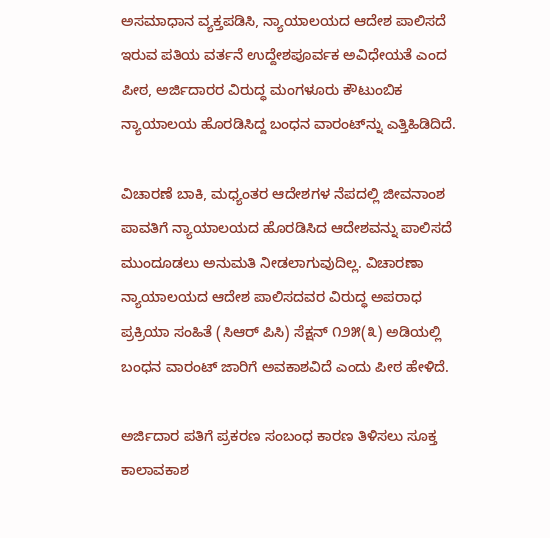ಅಸಮಾಧಾನ ವ್ಯಕ್ತಪಡಿಸಿ, ನ್ಯಾಯಾಲಯದ ಆದೇಶ ಪಾಲಿಸದೆ ಇರುವ ಪತಿಯ ವರ್ತನೆ ಉದ್ದೇಶಪೂರ್ವಕ ಅವಿಧೇಯತೆ ಎಂದ ಪೀಠ, ಅರ್ಜಿದಾರರ ವಿರುದ್ಧ ಮಂಗಳೂರು ಕೌಟುಂಬಿಕ ನ್ಯಾಯಾಲಯ ಹೊರಡಿಸಿದ್ದ ಬಂಧನ ವಾರಂಟ್‌ನ್ನು ಎತ್ತಿಹಿಡಿದಿದೆ.

ವಿಚಾರಣೆ ಬಾಕಿ, ಮಧ್ಯಂತರ ಆದೇಶಗಳ ನೆಪದಲ್ಲಿ ಜೀವನಾಂಶ ಪಾವತಿಗೆ ನ್ಯಾಯಾಲಯದ ಹೊರಡಿಸಿದ ಆದೇಶವನ್ನು ಪಾಲಿಸದೆ ಮುಂದೂಡಲು ಅನುಮತಿ ನೀಡಲಾಗುವುದಿಲ್ಲ. ವಿಚಾರಣಾ ನ್ಯಾಯಾಲಯದ ಆದೇಶ ಪಾಲಿಸದವರ ವಿರುದ್ಧ ಅಪರಾಧ ಪ್ರಕ್ರಿಯಾ ಸಂಹಿತೆ (ಸಿಆರ್ ಪಿಸಿ) ಸೆಕ್ಷನ್ ೧೨೫(೩) ಅಡಿಯಲ್ಲಿ ಬಂಧನ ವಾರಂಟ್ ಜಾರಿಗೆ ಅವಕಾಶವಿದೆ ಎಂದು ಪೀಠ ಹೇಳಿದೆ.

ಅರ್ಜಿದಾರ ಪತಿಗೆ ಪ್ರಕರಣ ಸಂಬಂಧ ಕಾರಣ ತಿಳಿಸಲು ಸೂಕ್ತ ಕಾಲಾವಕಾಶ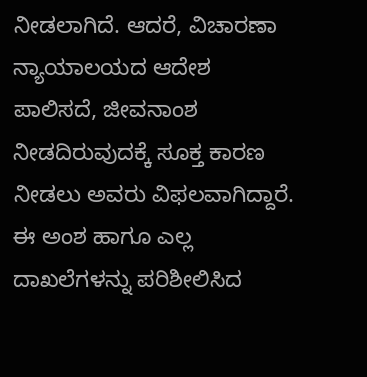ನೀಡಲಾಗಿದೆ. ಆದರೆ, ವಿಚಾರಣಾ ನ್ಯಾಯಾಲಯದ ಆದೇಶ ಪಾಲಿಸದೆ, ಜೀವನಾಂಶ ನೀಡದಿರುವುದಕ್ಕೆ ಸೂಕ್ತ ಕಾರಣ ನೀಡಲು ಅವರು ವಿಫಲವಾಗಿದ್ದಾರೆ. ಈ ಅಂಶ ಹಾಗೂ ಎಲ್ಲ ದಾಖಲೆಗಳನ್ನು ಪರಿಶೀಲಿಸಿದ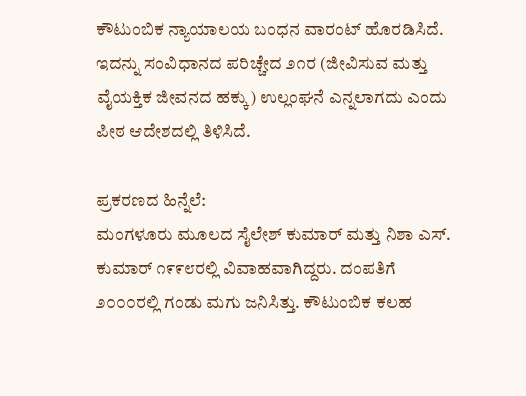ಕೌಟುಂಬಿಕ ನ್ಯಾಯಾಲಯ ಬಂಧನ ವಾರಂಟ್ ಹೊರಡಿಸಿದೆ. ಇದನ್ನು ಸಂವಿಧಾನದ ಪರಿಚ್ಚೇದ ೨೧ರ (ಜೀವಿಸುವ ಮತ್ತು ವೈಯಕ್ತಿಕ ಜೀವನದ ಹಕ್ಕು) ಉಲ್ಲಂಘನೆ ಎನ್ನಲಾಗದು ಎಂದು ಪೀಠ ಆದೇಶದಲ್ಲಿ ತಿಳಿಸಿದೆ.

ಪ್ರಕರಣದ ಹಿನ್ನೆಲೆ:
ಮಂಗಳೂರು ಮೂಲದ ಸೈಲೇಶ್ ಕುಮಾರ್ ಮತ್ತು ನಿಶಾ ಎಸ್. ಕುಮಾರ್ ೧೯೯೮ರಲ್ಲಿ ವಿವಾಹವಾಗಿದ್ದರು. ದಂಪತಿಗೆ ೨೦೦೦ರಲ್ಲಿ ಗಂಡು ಮಗು ಜನಿಸಿತ್ತು. ಕೌಟುಂಬಿಕ ಕಲಹ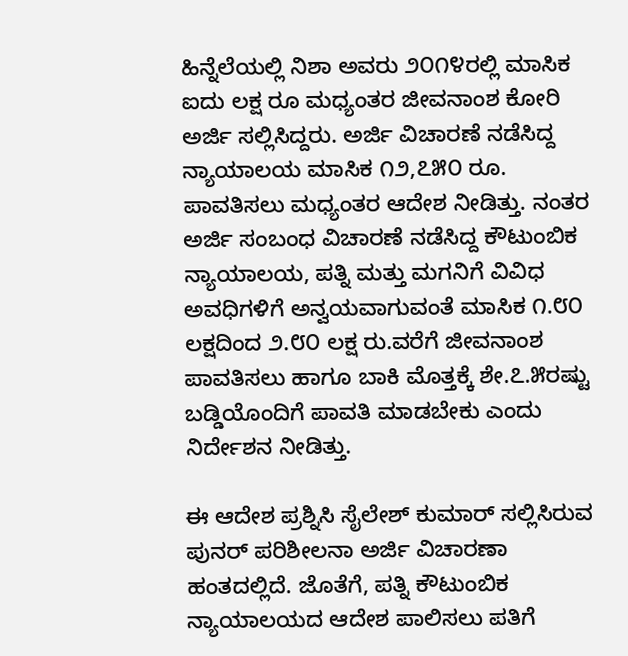ಹಿನ್ನೆಲೆಯಲ್ಲಿ ನಿಶಾ ಅವರು ೨೦೧೪ರಲ್ಲಿ ಮಾಸಿಕ ಐದು ಲಕ್ಷ ರೂ ಮಧ್ಯಂತರ ಜೀವನಾಂಶ ಕೋರಿ ಅರ್ಜಿ ಸಲ್ಲಿಸಿದ್ದರು. ಅರ್ಜಿ ವಿಚಾರಣೆ ನಡೆಸಿದ್ದ ನ್ಯಾಯಾಲಯ ಮಾಸಿಕ ೧೨,೭೫೦ ರೂ. ಪಾವತಿಸಲು ಮಧ್ಯಂತರ ಆದೇಶ ನೀಡಿತ್ತು. ನಂತರ ಅರ್ಜಿ ಸಂಬಂಧ ವಿಚಾರಣೆ ನಡೆಸಿದ್ದ ಕೌಟುಂಬಿಕ ನ್ಯಾಯಾಲಯ, ಪತ್ನಿ ಮತ್ತು ಮಗನಿಗೆ ವಿವಿಧ ಅವಧಿಗಳಿಗೆ ಅನ್ವಯವಾಗುವಂತೆ ಮಾಸಿಕ ೧.೮೦ ಲಕ್ಷದಿಂದ ೨.೮೦ ಲಕ್ಷ ರು.ವರೆಗೆ ಜೀವನಾಂಶ ಪಾವತಿಸಲು ಹಾಗೂ ಬಾಕಿ ಮೊತ್ತಕ್ಕೆ ಶೇ.೭.೫ರಷ್ಟು ಬಡ್ಡಿಯೊಂದಿಗೆ ಪಾವತಿ ಮಾಡಬೇಕು ಎಂದು ನಿರ್ದೇಶನ ನೀಡಿತ್ತು.

ಈ ಆದೇಶ ಪ್ರಶ್ನಿಸಿ ಸೈಲೇಶ್ ಕುಮಾರ್ ಸಲ್ಲಿಸಿರುವ ಪುನರ್ ಪರಿಶೀಲನಾ ಅರ್ಜಿ ವಿಚಾರಣಾ ಹಂತದಲ್ಲಿದೆ. ಜೊತೆಗೆ, ಪತ್ನಿ ಕೌಟುಂಬಿಕ ನ್ಯಾಯಾಲಯದ ಆದೇಶ ಪಾಲಿಸಲು ಪತಿಗೆ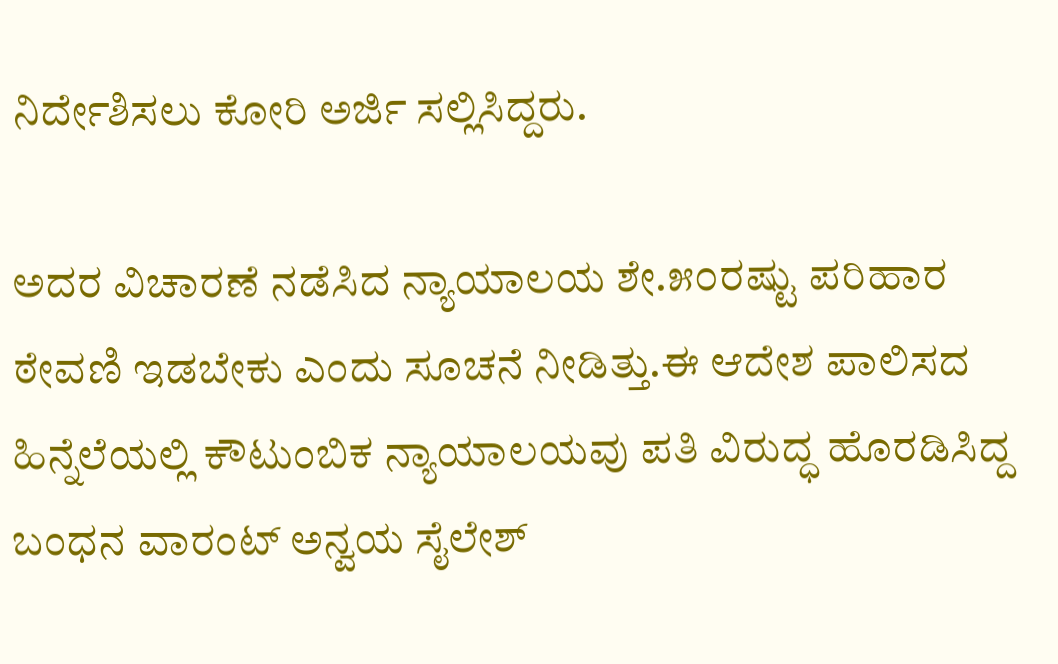ನಿರ್ದೇಶಿಸಲು ಕೋರಿ ಅರ್ಜಿ ಸಲ್ಲಿಸಿದ್ದರು.

ಅದರ ವಿಚಾರಣೆ ನಡೆಸಿದ ನ್ಯಾಯಾಲಯ ಶೇ.೫೦ರಷ್ಟು ಪರಿಹಾರ ಠೇವಣಿ ಇಡಬೇಕು ಎಂದು ಸೂಚನೆ ನೀಡಿತ್ತು.ಈ ಆದೇಶ ಪಾಲಿಸದ ಹಿನ್ನೆಲೆಯಲ್ಲಿ ಕೌಟುಂಬಿಕ ನ್ಯಾಯಾಲಯವು ಪತಿ ವಿರುದ್ಧ ಹೊರಡಿಸಿದ್ದ ಬಂಧನ ವಾರಂಟ್ ಅನ್ವಯ ಸೈಲೇಶ್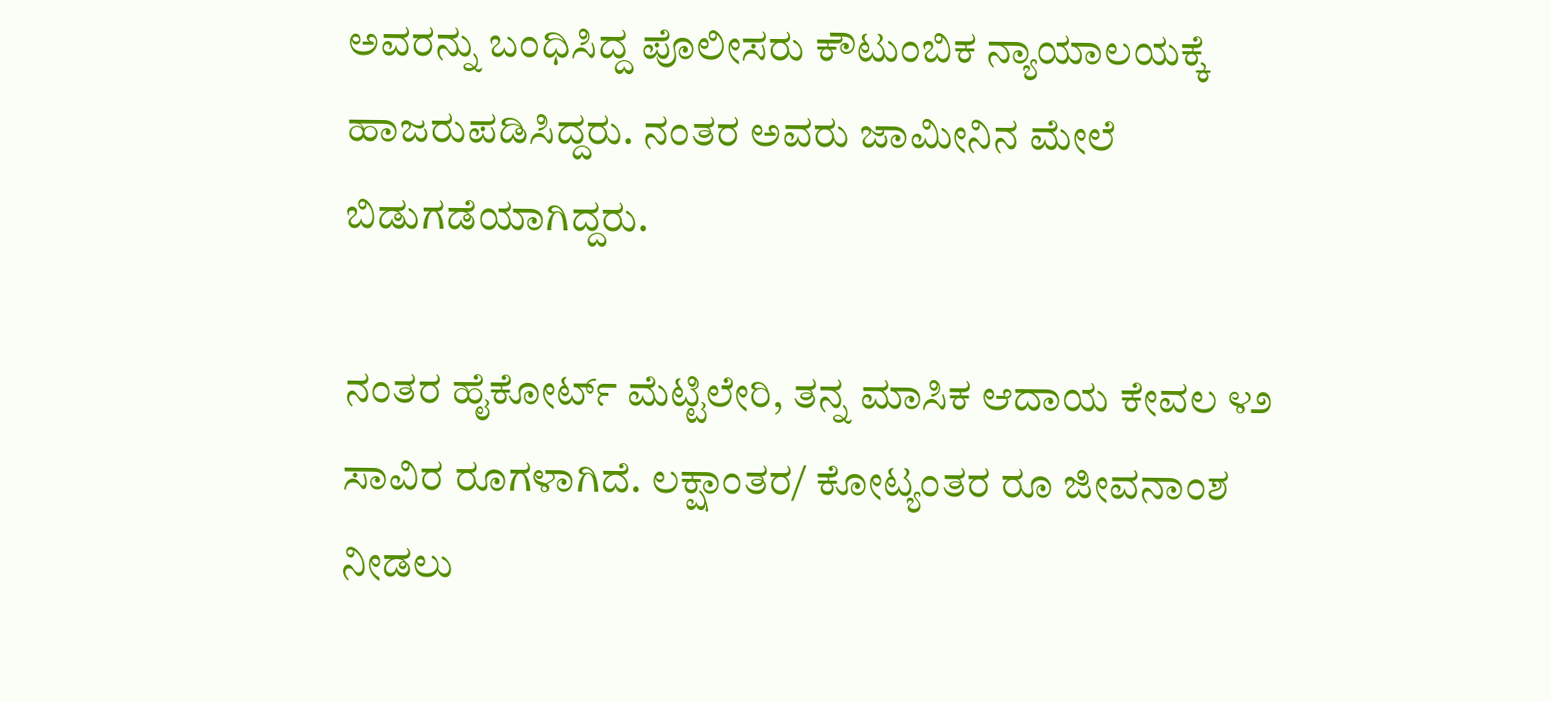ಅವರನ್ನು ಬಂಧಿಸಿದ್ದ ಪೊಲೀಸರು ಕೌಟುಂಬಿಕ ನ್ಯಾಯಾಲಯಕ್ಕೆ ಹಾಜರುಪಡಿಸಿದ್ದರು. ನಂತರ ಅವರು ಜಾಮೀನಿನ ಮೇಲೆ ಬಿಡುಗಡೆಯಾಗಿದ್ದರು.

ನಂತರ ಹೈಕೋರ್ಟ್ ಮೆಟ್ಟಿಲೇರಿ, ತನ್ನ ಮಾಸಿಕ ಆದಾಯ ಕೇವಲ ೪೨ ಸಾವಿರ ರೂಗಳಾಗಿದೆ. ಲಕ್ಷಾಂತರ/ ಕೋಟ್ಯಂತರ ರೂ ಜೀವನಾಂಶ ನೀಡಲು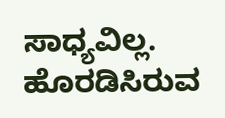ಸಾಧ್ಯವಿಲ್ಲ. ಹೊರಡಿಸಿರುವ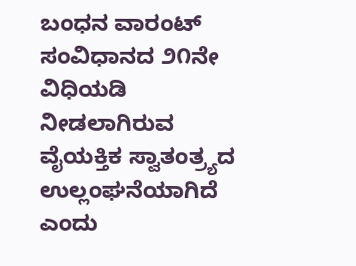ಬಂಧನ ವಾರಂಟ್ ಸಂವಿಧಾನದ ೨೧ನೇ ವಿಧಿಯಡಿ ನೀಡಲಾಗಿರುವ ವೈಯಕ್ತಿಕ ಸ್ವಾತಂತ್ರ್ಯದ ಉಲ್ಲಂಘನೆಯಾಗಿದೆ ಎಂದು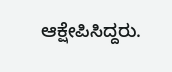ಆಕ್ಷೇಪಿಸಿದ್ದರು.